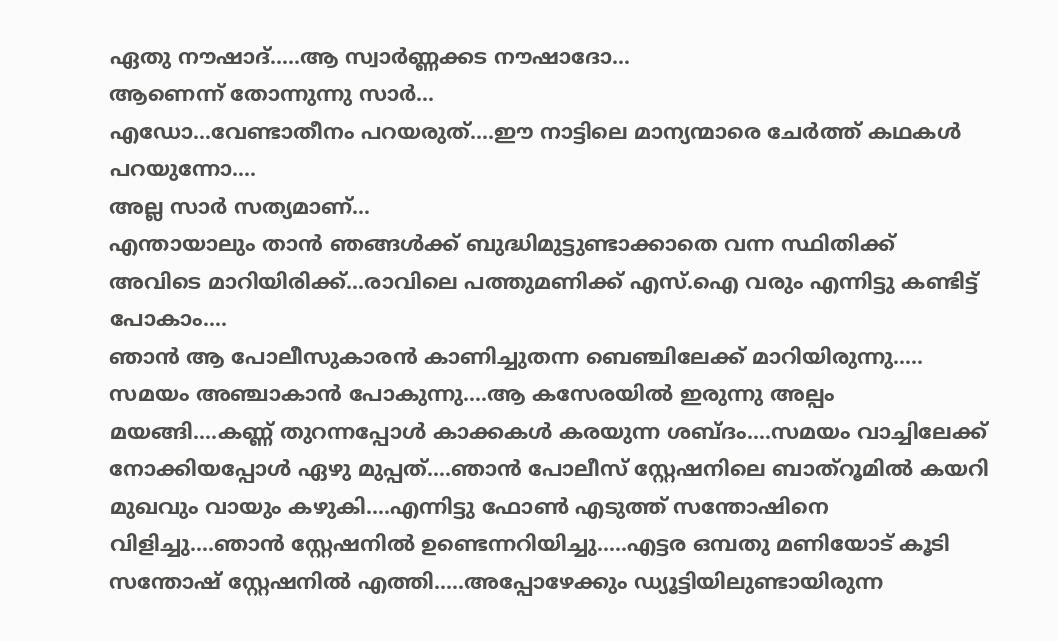ഏതു നൗഷാദ്…..ആ സ്വാർണ്ണക്കട നൗഷാദോ…
ആണെന്ന് തോന്നുന്നു സാർ…
എഡോ…വേണ്ടാതീനം പറയരുത്….ഈ നാട്ടിലെ മാന്യന്മാരെ ചേർത്ത് കഥകൾ പറയുന്നോ….
അല്ല സാർ സത്യമാണ്…
എന്തായാലും താൻ ഞങ്ങൾക്ക് ബുദ്ധിമുട്ടുണ്ടാക്കാതെ വന്ന സ്ഥിതിക്ക് അവിടെ മാറിയിരിക്ക്…രാവിലെ പത്തുമണിക്ക് എസ്.ഐ വരും എന്നിട്ടു കണ്ടിട്ട് പോകാം….
ഞാൻ ആ പോലീസുകാരൻ കാണിച്ചുതന്ന ബെഞ്ചിലേക്ക് മാറിയിരുന്നു…..
സമയം അഞ്ചാകാൻ പോകുന്നു….ആ കസേരയിൽ ഇരുന്നു അല്പം മയങ്ങി….കണ്ണ് തുറന്നപ്പോൾ കാക്കകൾ കരയുന്ന ശബ്ദം….സമയം വാച്ചിലേക്ക് നോക്കിയപ്പോൾ ഏഴു മുപ്പത്….ഞാൻ പോലീസ് സ്റ്റേഷനിലെ ബാത്റൂമിൽ കയറി മുഖവും വായും കഴുകി….എന്നിട്ടു ഫോൺ എടുത്ത് സന്തോഷിനെ വിളിച്ചു….ഞാൻ സ്റ്റേഷനിൽ ഉണ്ടെന്നറിയിച്ചു…..എട്ടര ഒമ്പതു മണിയോട് കൂടി സന്തോഷ് സ്റ്റേഷനിൽ എത്തി…..അപ്പോഴേക്കും ഡ്യൂട്ടിയിലുണ്ടായിരുന്ന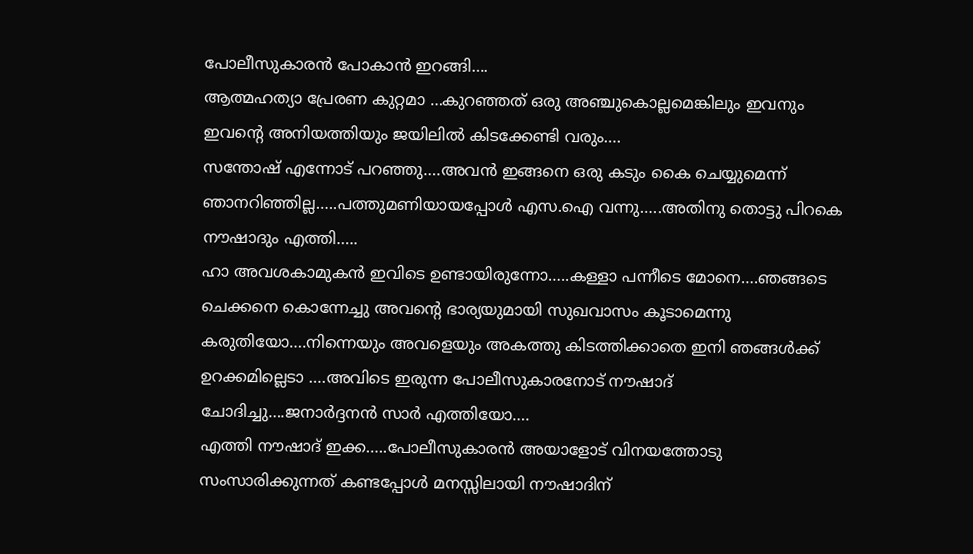പോലീസുകാരൻ പോകാൻ ഇറങ്ങി….
ആത്മഹത്യാ പ്രേരണ കുറ്റമാ …കുറഞ്ഞത് ഒരു അഞ്ചുകൊല്ലമെങ്കിലും ഇവനും ഇവന്റെ അനിയത്തിയും ജയിലിൽ കിടക്കേണ്ടി വരും….
സന്തോഷ് എന്നോട് പറഞ്ഞു….അവൻ ഇങ്ങനെ ഒരു കടും കൈ ചെയ്യുമെന്ന് ഞാനറിഞ്ഞില്ല…..പത്തുമണിയായപ്പോൾ എസ.ഐ വന്നു…..അതിനു തൊട്ടു പിറകെ നൗഷാദും എത്തി…..
ഹാ അവശകാമുകൻ ഇവിടെ ഉണ്ടായിരുന്നോ…..കള്ളാ പന്നീടെ മോനെ….ഞങ്ങടെ ചെക്കനെ കൊന്നേച്ചു അവന്റെ ഭാര്യയുമായി സുഖവാസം കൂടാമെന്നു കരുതിയോ….നിന്നെയും അവളെയും അകത്തു കിടത്തിക്കാതെ ഇനി ഞങ്ങൾക്ക് ഉറക്കമില്ലെടാ ….അവിടെ ഇരുന്ന പോലീസുകാരനോട് നൗഷാദ് ചോദിച്ചു….ജനാർദ്ദനൻ സാർ എത്തിയോ….
എത്തി നൗഷാദ് ഇക്ക…..പോലീസുകാരൻ അയാളോട് വിനയത്തോടു സംസാരിക്കുന്നത് കണ്ടപ്പോൾ മനസ്സിലായി നൗഷാദിന്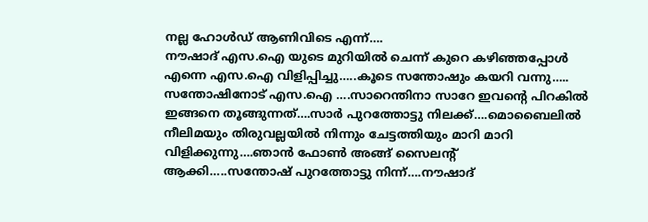നല്ല ഹോൾഡ് ആണിവിടെ എന്ന്….
നൗഷാദ് എസ.ഐ യുടെ മുറിയിൽ ചെന്ന് കുറെ കഴിഞ്ഞപ്പോൾ എന്നെ എസ.ഐ വിളിപ്പിച്ചു…..കൂടെ സന്തോഷും കയറി വന്നു…..
സന്തോഷിനോട് എസ.ഐ ….സാറെന്തിനാ സാറേ ഇവന്റെ പിറകിൽ ഇങ്ങനെ തൂങ്ങുന്നത്….സാർ പുറത്തോട്ടു നിലക്ക്….മൊബൈലിൽ നീലിമയും തിരുവല്ലയിൽ നിന്നും ചേട്ടത്തിയും മാറി മാറി വിളിക്കുന്നു….ഞാൻ ഫോൺ അങ്ങ് സൈലന്റ് ആക്കി…..സന്തോഷ് പുറത്തോട്ടു നിന്ന്….നൗഷാദ്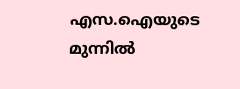എസ.ഐയുടെ മുന്നിൽ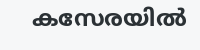കസേരയിൽ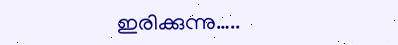ഇരിക്കുന്നു…..